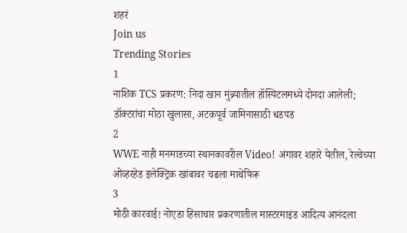शहरं
Join us
Trending Stories
1
नाशिक TCS प्रकरण: निदा खान मुंब्र्यातील हॉस्पिटलमध्ये दोनदा आलेली; डॉक्टरांचा मोठा खुलासा, अटकपूर्व जामिनासाठी धडपड
2
WWE नाही मनमाडच्या स्थानकावरील Video! अंगावर शहारे येतील, रेल्वेच्या ओव्हरहेड इलेक्ट्रिक खांबावर चढला माथेफिरू
3
मोठी कारवाई! नोएडा हिंसाचार प्रकरणातील मास्टरमाइंड आदित्य आनंदला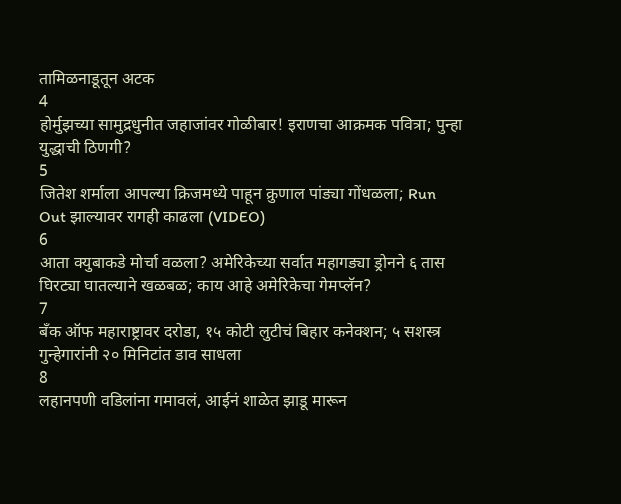तामिळनाडूतून अटक
4
होर्मुझच्या सामुद्रधुनीत जहाजांवर गोळीबार! इराणचा आक्रमक पवित्रा; पुन्हा युद्धाची ठिणगी?
5
जितेश शर्माला आपल्या क्रिजमध्ये पाहून क्रुणाल पांड्या गोंधळला; Run Out झाल्यावर रागही काढला (VIDEO)
6
आता क्युबाकडे मोर्चा वळला? अमेरिकेच्या सर्वात महागड्या ड्रोनने ६ तास घिरट्या घातल्याने खळबळ; काय आहे अमेरिकेचा गेमप्लॅन?
7
बँक ऑफ महाराष्ट्रावर दरोडा, १५ कोटी लुटीचं बिहार कनेक्शन; ५ सशस्त्र गुन्हेगारांनी २० मिनिटांत डाव साधला
8
लहानपणी वडिलांना गमावलं, आईनं शाळेत झाडू मारून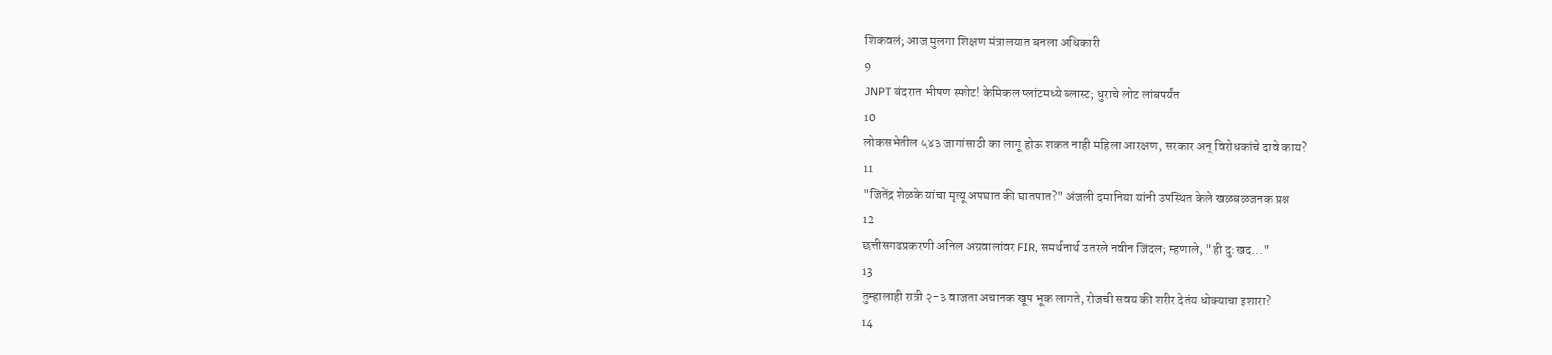शिकवलं; आज मुलगा शिक्षण मंत्रालयात बनला अधिकारी
9
JNPT बंदरात भीषण स्फोट! केमिकल प्लांटमध्ये ब्लास्ट; धुराचे लोट लांबपर्यंत
10
लोकसभेतील ५४३ जागांसाठी का लागू होऊ शकत नाही महिला आरक्षण, सरकार अन् विरोधकांचे दावे काय?
11
"जितेंद्र शेळके यांचा मृत्यू अपघात की घातपात?" अंजली दमानिया यांनी उपस्थित केले खळबळजनक प्रश्न
12
छत्तीसगढप्रकरणी अनिल अग्रवालांवर FIR, समर्थनार्थ उतरले नवीन जिंदल; म्हणाले, "ही दु:खद..."
13
तुम्हालाही रात्री २-३ वाजता अचानक खूप भूक लागते, रोजची सवय की शरीर देतंय धोक्याचा इशारा?
14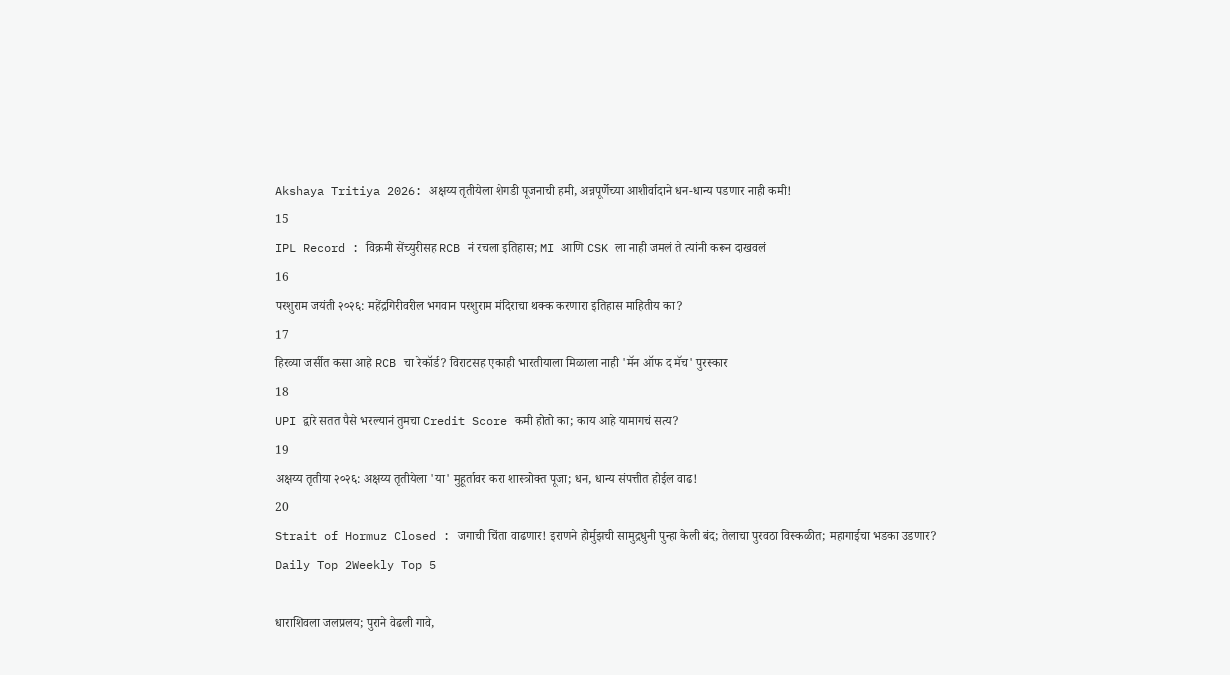Akshaya Tritiya 2026: अक्षय्य तृतीयेला शेगडी पूजनाची हमी, अन्नपूर्णेच्या आशीर्वादाने धन-धान्य पडणार नाही कमी!
15
IPL Record : विक्रमी सेंच्युरीसह RCB नं रचला इतिहास; MI आणि CSK ला नाही जमलं ते त्यांनी करून दाखवलं
16
परशुराम जयंती २०२६: महेंद्रगिरीवरील भगवान परशुराम मंदिराचा थक्क करणारा इतिहास माहितीय का?
17
हिरव्या जर्सीत कसा आहे RCB चा रेकॉर्ड? विराटसह एकाही भारतीयाला मिळाला नाही 'मॅन ऑफ द मॅच' पुरस्कार
18
UPI द्वारे सतत पैसे भरल्यानं तुमचा Credit Score कमी होतो का; काय आहे यामागचं सत्य?
19
अक्षय्य तृतीया २०२६: अक्षय्य तृतीयेला 'या' मुहूर्तावर करा शास्त्रोक्त पूजा; धन, धान्य संपत्तीत होईल वाढ!
20
Strait of Hormuz Closed : जगाची चिंता वाढणार! इराणने होर्मुझची सामुद्रधुनी पुन्हा केली बंद; तेलाचा पुरवठा विस्कळीत; महागाईचा भडका उडणार?
Daily Top 2Weekly Top 5

धाराशिवला जलप्रलय; पुराने वेढली गावे,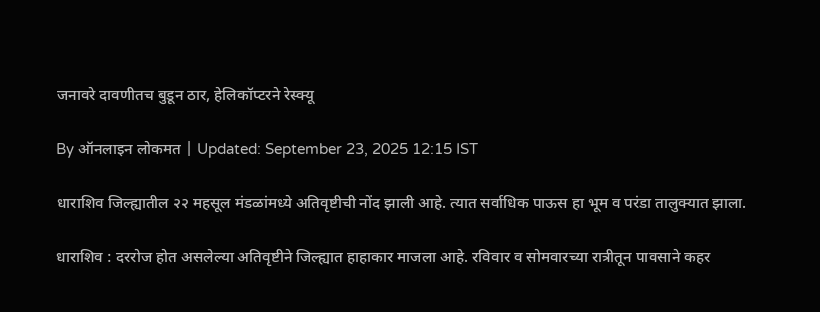जनावरे दावणीतच बुडून ठार, हेलिकॉप्टरने रेस्क्यू

By ऑनलाइन लोकमत | Updated: September 23, 2025 12:15 IST

धाराशिव जिल्ह्यातील २२ महसूल मंडळांमध्ये अतिवृष्टीची नोंद झाली आहे. त्यात सर्वाधिक पाऊस हा भूम व परंडा तालुक्यात झाला.

धाराशिव : दररोज होत असलेल्या अतिवृष्टीने जिल्ह्यात हाहाकार माजला आहे. रविवार व सोमवारच्या रात्रीतून पावसाने कहर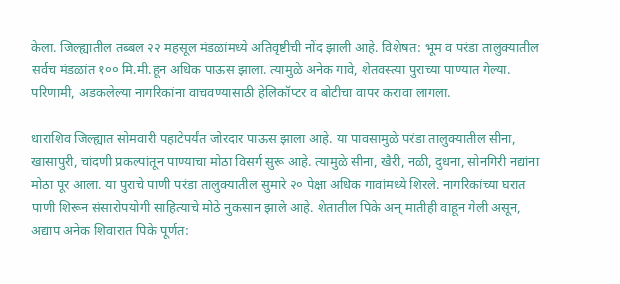केला. जिल्ह्यातील तब्बल २२ महसूल मंडळांमध्ये अतिवृष्टीची नोंद झाली आहे. विशेषत: भूम व परंडा तालुक्यातील सर्वच मंडळांत १०० मि.मी.हून अधिक पाऊस झाला. त्यामुळे अनेक गावे, शेतवस्त्या पुराच्या पाण्यात गेल्या. परिणामी, अडकलेल्या नागरिकांना वाचवण्यासाठी हेलिकॉप्टर व बोटीचा वापर करावा लागला.

धाराशिव जिल्ह्यात सोमवारी पहाटेपर्यंत जोरदार पाऊस झाला आहे. या पावसामुळे परंडा तालुक्यातील सीना, खासापुरी, चांदणी प्रकल्पांतून पाण्याचा मोठा विसर्ग सुरू आहे. त्यामुळे सीना, खैरी, नळी, दुधना, सोनगिरी नद्यांना मोठा पूर आला. या पुराचे पाणी परंडा तालुक्यातील सुमारे २० पेक्षा अधिक गावांमध्ये शिरले. नागरिकांच्या घरात पाणी शिरून संसारोपयोगी साहित्याचे मोठे नुकसान झाले आहे. शेतातील पिके अन् मातीही वाहून गेली असून, अद्याप अनेक शिवारात पिके पूर्णत: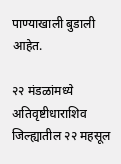पाण्याखाली बुडाली आहेत.

२२ मंडळांमध्ये अतिवृष्टीधाराशिव जिल्ह्यातील २२ महसूल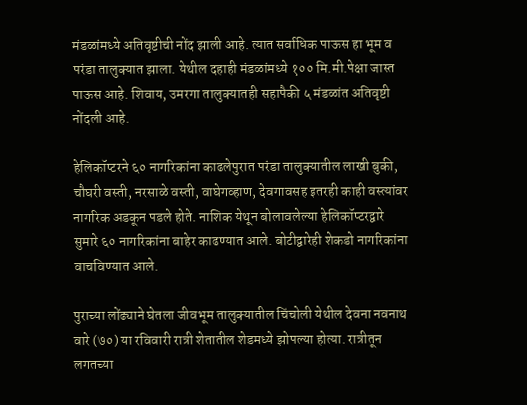मंडळांमध्ये अतिवृष्टीची नोंद झाली आहे. त्यात सर्वाधिक पाऊस हा भूम व परंडा तालुक्यात झाला. येथील दहाही मंडळांमध्ये १०० मि.मी.पेक्षा जास्त पाऊस आहे. शिवाय, उमरगा तालुक्यातही सहापैकी ५ मंडळांत अतिवृष्टी नोंदली आहे.

हेलिकॉप्टरने ६० नागरिकांना काढलेपुरात परंडा तालुक्यातील लाखी बुकी, चौघरी वस्ती, नरसाळे वस्ती, वाघेगव्हाण, देवगावसह इतरही काही वस्त्यांवर नागरिक अडकून पडले होते. नाशिक येथून बोलावलेल्या हेलिकॉप्टरद्वारे सुमारे ६० नागरिकांना बाहेर काढण्यात आले. बोटीद्वारेही शेकडो नागरिकांना वाचविण्यात आले.

पुराच्या लोंढ्याने घेतला जीवभूम तालुक्यातील चिंचोली येथील देवना नवनाथ वारे (७०) या रविवारी रात्री शेतातील शेडमध्ये झोपल्या होत्या. रात्रीतून लगतच्या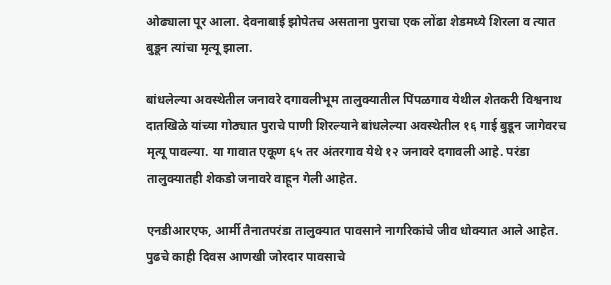ओढ्याला पूर आला. देवनाबाई झोपेतच असताना पुराचा एक लोंढा शेडमध्ये शिरला व त्यात बुडून त्यांचा मृत्यू झाला.

बांधलेल्या अवस्थेतील जनावरे दगावलीभूम तालुक्यातील पिंपळगाव येथील शेतकरी विश्वनाथ दातखिळे यांच्या गोठ्यात पुराचे पाणी शिरल्याने बांधलेल्या अवस्थेतील १६ गाई बुडून जागेवरच मृत्यू पावल्या. या गावात एकूण ६५ तर अंतरगाव येथे १२ जनावरे दगावली आहे. परंडा तालुक्यातही शेकडो जनावरे वाहून गेली आहेत.

एनडीआरएफ, आर्मी तैनातपरंडा तालुक्यात पावसाने नागरिकांचे जीव धोक्यात आले आहेत. पुढचे काही दिवस आणखी जोरदार पावसाचे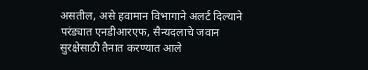असतील, असे हवामान विभागाने अलर्ट दिल्याने परंड्यात एनडीआरएफ, सैन्यदलाचे जवान सुरक्षेसाठी तैनात करण्यात आले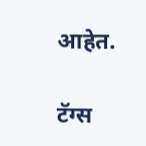आहेत.

टॅग्स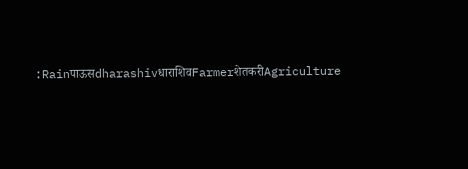:RainपाऊसdharashivधाराशिवFarmerशेतकरीAgriculture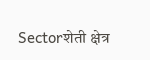Sectorशेती क्षेत्र